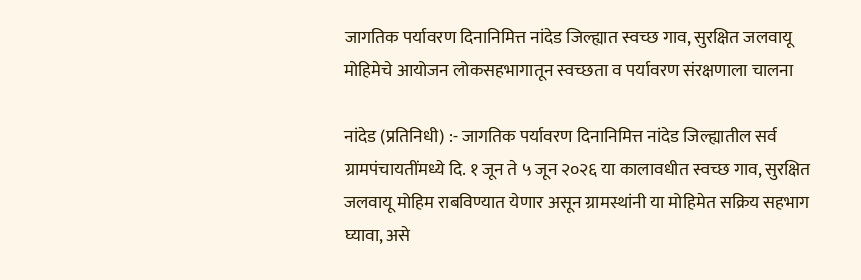जागतिक पर्यावरण दिनानिमित्त नांदेड जिल्ह्यात स्वच्छ गाव, सुरक्षित जलवायू मोहिमेचे आयोजन लोकसहभागातून स्वच्छता व पर्यावरण संरक्षणाला चालना

नांदेड (प्रतिनिधी) :- जागतिक पर्यावरण दिनानिमित्त नांदेड जिल्ह्यातील सर्व ग्रामपंचायतींमध्ये दि. १ जून ते ५ जून २०२६ या कालावधीत स्वच्छ गाव, सुरक्षित जलवायू मोहिम राबविण्यात येणार असून ग्रामस्थांनी या मोहिमेत सक्रिय सहभाग घ्यावा, असे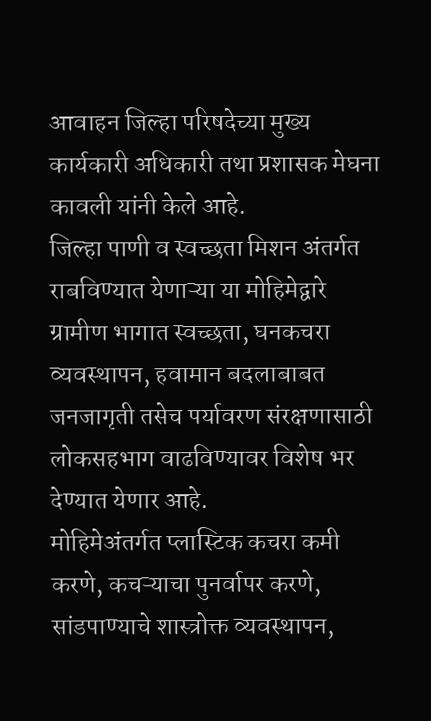आवाहन जिल्हा परिषदेच्या मुख्य कार्यकारी अधिकारी तथा प्रशासक मेघना कावली यांनी केले आहे.
जिल्हा पाणी व स्वच्छता मिशन अंतर्गत राबविण्यात येणाऱ्या या मोहिमेद्वारे ग्रामीण भागात स्वच्छता, घनकचरा व्यवस्थापन, हवामान बदलाबाबत जनजागृती तसेच पर्यावरण संरक्षणासाठी लोकसहभाग वाढविण्यावर विशेष भर देण्यात येणार आहे.
मोहिमेअंतर्गत प्लास्टिक कचरा कमी करणे, कचऱ्याचा पुनर्वापर करणे, सांडपाण्याचे शास्त्रोक्त व्यवस्थापन,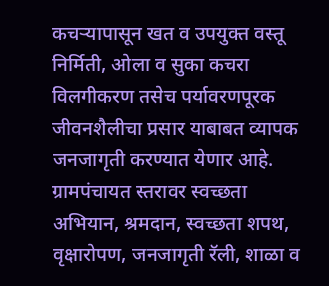कचऱ्यापासून खत व उपयुक्त वस्तू निर्मिती, ओला व सुका कचरा विलगीकरण तसेच पर्यावरणपूरक जीवनशैलीचा प्रसार याबाबत व्यापक जनजागृती करण्यात येणार आहे.
ग्रामपंचायत स्तरावर स्वच्छता अभियान, श्रमदान, स्वच्छता शपथ, वृक्षारोपण, जनजागृती रॅली, शाळा व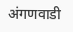अंगणवाडी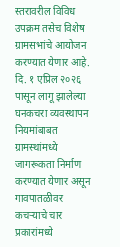स्तरावरील विविध उपक्रम तसेच विशेष ग्रामसभांचे आयोजन करण्यात येणार आहे.
दि. १ एप्रिल २०२६ पासून लागू झालेल्या घनकचरा व्यवस्थापन नियमांबाबत ग्रामस्थांमध्ये जागरूकता निर्माण करण्यात येणार असून गावपातळीवर कचऱ्याचे चार प्रकारांमध्ये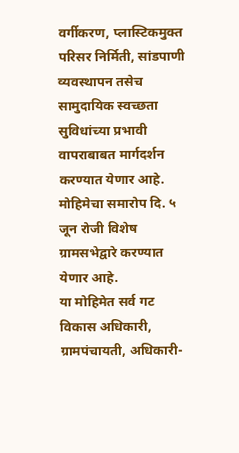वर्गीकरण, प्लास्टिकमुक्त परिसर निर्मिती, सांडपाणी व्यवस्थापन तसेच सामुदायिक स्वच्छता सुविधांच्या प्रभावी वापराबाबत मार्गदर्शन करण्यात येणार आहे. मोहिमेचा समारोप दि. ५ जून रोजी विशेष ग्रामसभेद्वारे करण्यात येणार आहे.
या मोहिमेत सर्व गट विकास अधिकारी, ग्रामपंचायती, अधिकारी-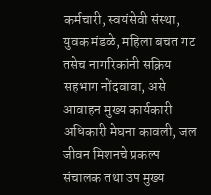कर्मचारी, स्वयंसेवी संस्था, युवक मंडळे, महिला बचत गट तसेच नागरिकांनी सक्रिय सहभाग नोंदवावा, असे आवाहन मुख्य कार्यकारी अधिकारी मेघना कावली, जल जीवन मिशनचे प्रकल्प संचालक तथा उप मुख्य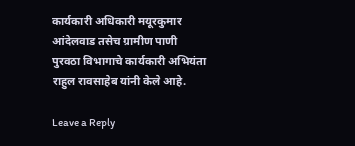कार्यकारी अधिकारी मयूरकुमार आंदेलवाड तसेच ग्रामीण पाणी पुरवठा विभागाचे कार्यकारी अभियंता राहुल रावसाहेब यांनी केले आहे.

Leave a Reply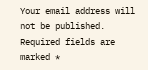Your email address will not be published. Required fields are marked *